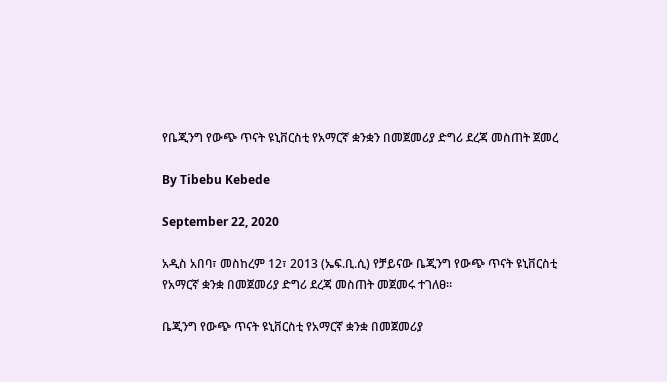የቤጂንግ የውጭ ጥናት ዩኒቨርስቲ የአማርኛ ቋንቋን በመጀመሪያ ድግሪ ደረጃ መስጠት ጀመረ

By Tibebu Kebede

September 22, 2020

አዲስ አበባ፣ መስከረም 12፣ 2013 (ኤፍ.ቢ.ሲ) የቻይናው ቤጂንግ የውጭ ጥናት ዩኒቨርስቲ የአማርኛ ቋንቋ በመጀመሪያ ድግሪ ደረጃ መስጠት መጀመሩ ተገለፀ።

ቤጂንግ የውጭ ጥናት ዩኒቨርስቲ የአማርኛ ቋንቋ በመጀመሪያ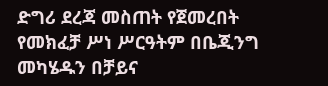ድግሪ ደረጃ መስጠት የጀመረበት የመክፈቻ ሥነ ሥርዓትም በቤጂንግ መካሄዱን በቻይና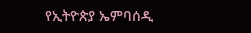የኢትዮጵያ ኤምባሰዲ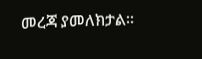መረጃ ያመለክታል።